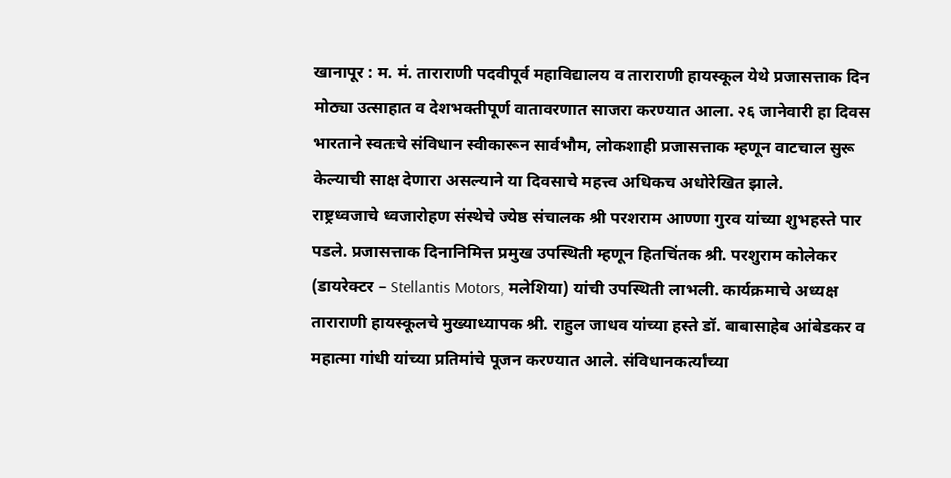खानापूर : म. मं. ताराराणी पदवीपूर्व महाविद्यालय व ताराराणी हायस्कूल येथे प्रजासत्ताक दिन मोठ्या उत्साहात व देशभक्तीपूर्ण वातावरणात साजरा करण्यात आला. २६ जानेवारी हा दिवस भारताने स्वतःचे संविधान स्वीकारून सार्वभौम, लोकशाही प्रजासत्ताक म्हणून वाटचाल सुरू केल्याची साक्ष देणारा असल्याने या दिवसाचे महत्त्व अधिकच अधोरेखित झाले.
राष्ट्रध्वजाचे ध्वजारोहण संस्थेचे ज्येष्ठ संचालक श्री परशराम आण्णा गुरव यांच्या शुभहस्ते पार पडले. प्रजासत्ताक दिनानिमित्त प्रमुख उपस्थिती म्हणून हितचिंतक श्री. परशुराम कोलेकर (डायरेक्टर – Stellantis Motors, मलेशिया) यांची उपस्थिती लाभली. कार्यक्रमाचे अध्यक्ष ताराराणी हायस्कूलचे मुख्याध्यापक श्री. राहुल जाधव यांच्या हस्ते डॉ. बाबासाहेब आंबेडकर व महात्मा गांधी यांच्या प्रतिमांचे पूजन करण्यात आले. संविधानकर्त्यांच्या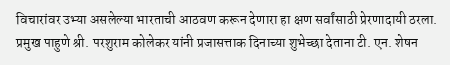विचारांवर उभ्या असलेल्या भारताची आठवण करून देणारा हा क्षण सर्वांसाठी प्रेरणादायी ठरला.
प्रमुख पाहुणे श्री. परशुराम कोलेकर यांनी प्रजासत्ताक दिनाच्या शुभेच्छा देताना टी. एन. शेषन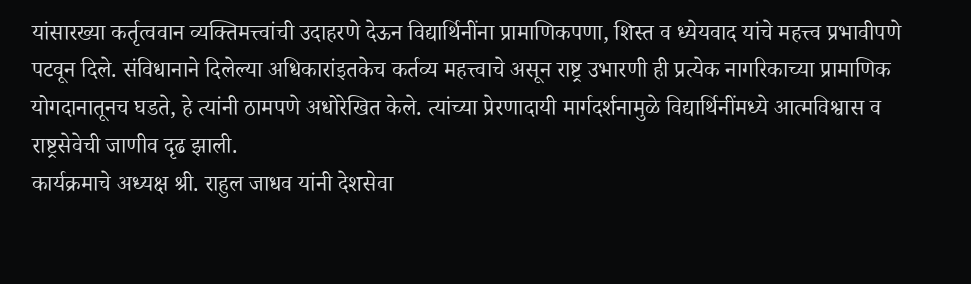यांसारख्या कर्तृत्ववान व्यक्तिमत्त्वांची उदाहरणे देऊन विद्यार्थिनींना प्रामाणिकपणा, शिस्त व ध्येयवाद यांचे महत्त्व प्रभावीपणे पटवून दिले. संविधानाने दिलेल्या अधिकारांइतकेच कर्तव्य महत्त्वाचे असून राष्ट्र उभारणी ही प्रत्येक नागरिकाच्या प्रामाणिक योगदानातूनच घडते, हे त्यांनी ठामपणे अधोरेखित केले. त्यांच्या प्रेरणादायी मार्गदर्शनामुळे विद्यार्थिनींमध्ये आत्मविश्वास व राष्ट्रसेवेची जाणीव दृढ झाली.
कार्यक्रमाचे अध्यक्ष श्री. राहुल जाधव यांनी देशसेवा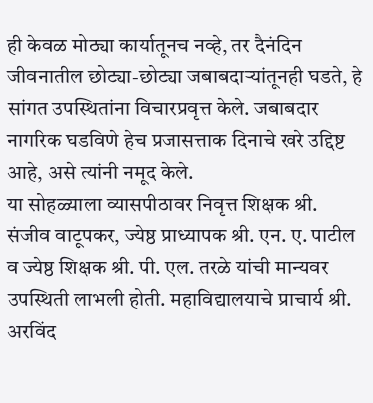ही केवळ मोठ्या कार्यातूनच नव्हे, तर दैनंदिन जीवनातील छोट्या-छोट्या जबाबदाऱ्यांतूनही घडते, हे सांगत उपस्थितांना विचारप्रवृत्त केले. जबाबदार नागरिक घडविणे हेच प्रजासत्ताक दिनाचे खरे उद्दिष्ट आहे, असे त्यांनी नमूद केले.
या सोहळ्याला व्यासपीठावर निवृत्त शिक्षक श्री. संजीव वाटूपकर, ज्येष्ठ प्राध्यापक श्री. एन. ए. पाटील व ज्येष्ठ शिक्षक श्री. पी. एल. तरळे यांची मान्यवर उपस्थिती लाभली होती. महाविद्यालयाचे प्राचार्य श्री. अरविंद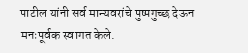पाटील यांनी सर्व मान्यवरांचे पुष्पगुच्छ देऊन मनःपूर्वक स्वागत केले.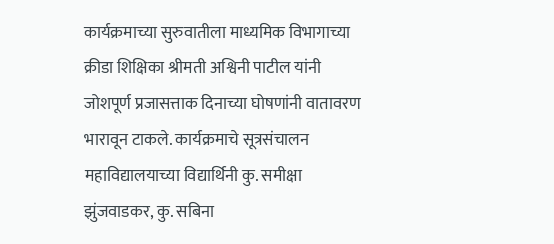कार्यक्रमाच्या सुरुवातीला माध्यमिक विभागाच्या क्रीडा शिक्षिका श्रीमती अश्विनी पाटील यांनी जोशपूर्ण प्रजासत्ताक दिनाच्या घोषणांनी वातावरण भारावून टाकले. कार्यक्रमाचे सूत्रसंचालन महाविद्यालयाच्या विद्यार्थिनी कु. समीक्षा झुंजवाडकर, कु. सबिना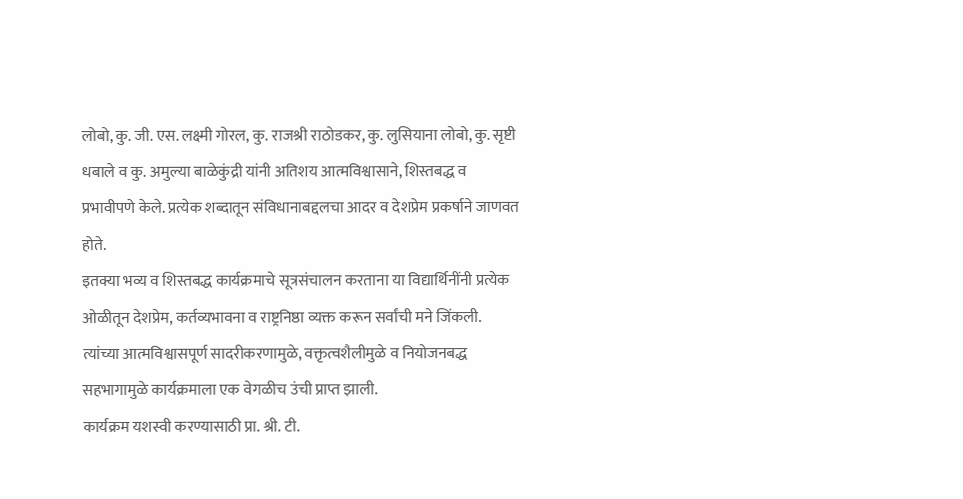लोबो, कु. जी. एस. लक्ष्मी गोरल, कु. राजश्री राठोडकर, कु. लुसियाना लोबो, कु. सृष्टी धबाले व कु. अमुल्या बाळेकुंद्री यांनी अतिशय आत्मविश्वासाने, शिस्तबद्ध व प्रभावीपणे केले. प्रत्येक शब्दातून संविधानाबद्दलचा आदर व देशप्रेम प्रकर्षाने जाणवत होते.
इतक्या भव्य व शिस्तबद्ध कार्यक्रमाचे सूत्रसंचालन करताना या विद्यार्थिनींनी प्रत्येक ओळीतून देशप्रेम, कर्तव्यभावना व राष्ट्रनिष्ठा व्यक्त करून सर्वांची मने जिंकली. त्यांच्या आत्मविश्वासपूर्ण सादरीकरणामुळे, वक्तृत्वशैलीमुळे व नियोजनबद्ध सहभागामुळे कार्यक्रमाला एक वेगळीच उंची प्राप्त झाली.
कार्यक्रम यशस्वी करण्यासाठी प्रा. श्री. टी.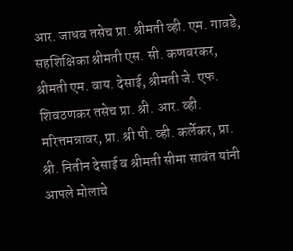आर. जाधव तसेच प्रा. श्रीमती व्ही. एम. गावडे, सहशिक्षिका श्रीमती एस. सी. कणबरकर, श्रीमती एम. वाय. देसाई, श्रीमती जे. एफ. शिवठणकर तसेच प्रा. श्री. आर. व्ही. मरित्तमन्नावर, प्रा. श्री पी. व्ही. कर्लेकर, प्रा. श्री. नितीन देसाई व श्रीमती सीमा सावंत यांनी आपले मोलाचे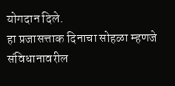योगदान दिले.
हा प्रजासत्ताक दिनाचा सोहळा म्हणजे संविधानावरील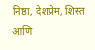निष्ठा, देशप्रेम, शिस्त आणि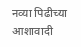नव्या पिढीच्या आशावादी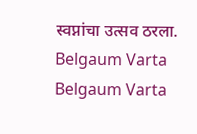स्वप्नांचा उत्सव ठरला.
Belgaum Varta Belgaum Varta